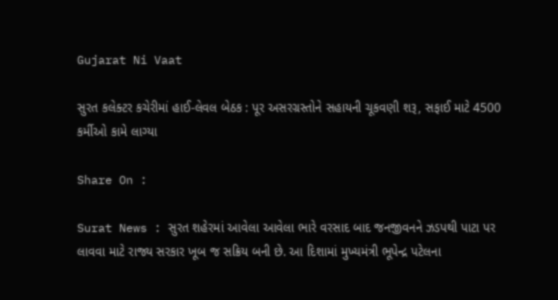Gujarat Ni Vaat

સુરત કલેક્ટર કચેરીમાં હાઈ-લેવલ બેઠક : પૂર અસરગ્રસ્તોને સહાયની ચૂકવણી શરૂ, સફાઈ માટે 4500 કર્મીઓ કામે લાગ્યા

Share On :

Surat News : સુરત શહેરમાં આવેલા આવેલા ભારે વરસાદ બાદ જનજીવનને ઝડપથી પાટા પર લાવવા માટે રાજ્ય સરકાર ખૂબ જ સક્રિય બની છે. આ દિશામાં મુખ્યમંત્રી ભૂપેન્દ્ર પટેલના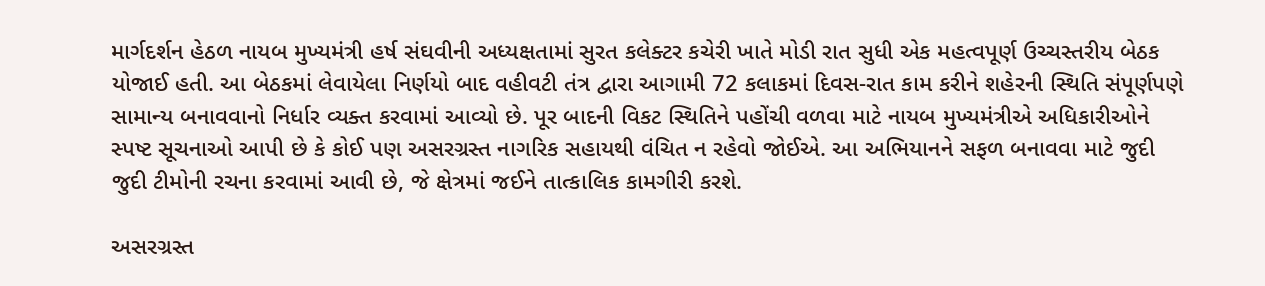માર્ગદર્શન હેઠળ નાયબ મુખ્યમંત્રી હર્ષ સંઘવીની અધ્યક્ષતામાં સુરત કલેક્ટર કચેરી ખાતે મોડી રાત સુધી એક મહત્વપૂર્ણ ઉચ્ચસ્તરીય બેઠક યોજાઈ હતી. આ બેઠકમાં લેવાયેલા નિર્ણયો બાદ વહીવટી તંત્ર દ્વારા આગામી 72 કલાકમાં દિવસ-રાત કામ કરીને શહેરની સ્થિતિ સંપૂર્ણપણે સામાન્ય બનાવવાનો નિર્ધાર વ્યક્ત કરવામાં આવ્યો છે. પૂર બાદની વિકટ સ્થિતિને પહોંચી વળવા માટે નાયબ મુખ્યમંત્રીએ અધિકારીઓને સ્પષ્ટ સૂચનાઓ આપી છે કે કોઈ પણ અસરગ્રસ્ત નાગરિક સહાયથી વંચિત ન રહેવો જોઈએ. આ અભિયાનને સફળ બનાવવા માટે જુદી જુદી ટીમોની રચના કરવામાં આવી છે, જે ક્ષેત્રમાં જઈને તાત્કાલિક કામગીરી કરશે.

અસરગ્રસ્ત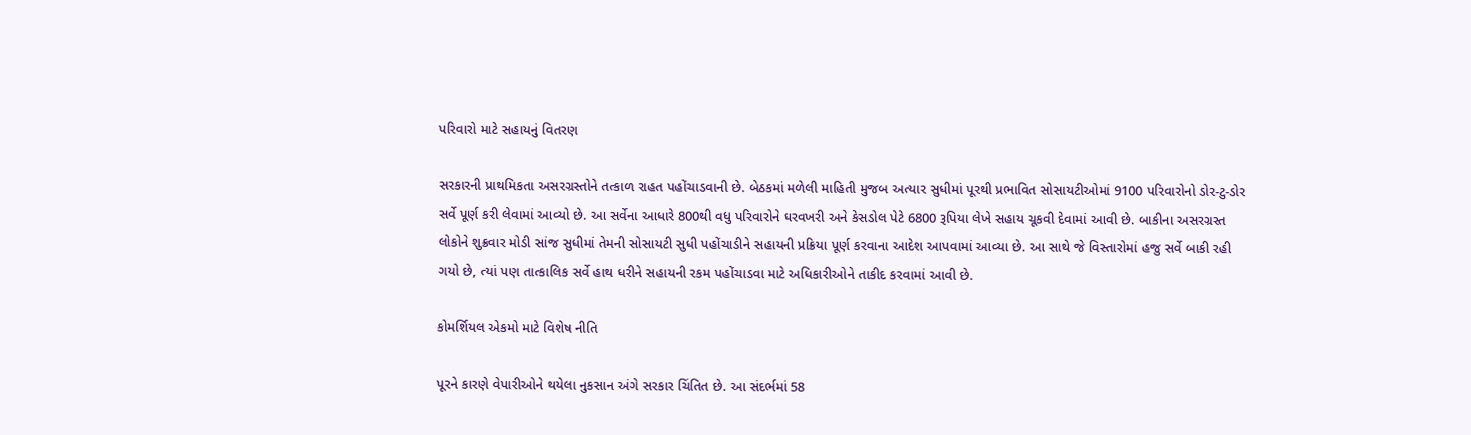પરિવારો માટે સહાયનું વિતરણ

સરકારની પ્રાથમિકતા અસરગ્રસ્તોને તત્કાળ રાહત પહોંચાડવાની છે. બેઠકમાં મળેલી માહિતી મુજબ અત્યાર સુધીમાં પૂરથી પ્રભાવિત સોસાયટીઓમાં 9100 પરિવારોનો ડોર-ટુ-ડોર સર્વે પૂર્ણ કરી લેવામાં આવ્યો છે. આ સર્વેના આધારે 800થી વધુ પરિવારોને ઘરવખરી અને કેસડોલ પેટે 6800 રૂપિયા લેખે સહાય ચૂકવી દેવામાં આવી છે. બાકીના અસરગ્રસ્ત લોકોને શુક્રવાર મોડી સાંજ સુધીમાં તેમની સોસાયટી સુધી પહોંચાડીને સહાયની પ્રક્રિયા પૂર્ણ કરવાના આદેશ આપવામાં આવ્યા છે. આ સાથે જે વિસ્તારોમાં હજુ સર્વે બાકી રહી ગયો છે, ત્યાં પણ તાત્કાલિક સર્વે હાથ ધરીને સહાયની રકમ પહોંચાડવા માટે અધિકારીઓને તાકીદ કરવામાં આવી છે.

કોમર્શિયલ એકમો માટે વિશેષ નીતિ

પૂરને કારણે વેપારીઓને થયેલા નુકસાન અંગે સરકાર ચિંતિત છે. આ સંદર્ભમાં 58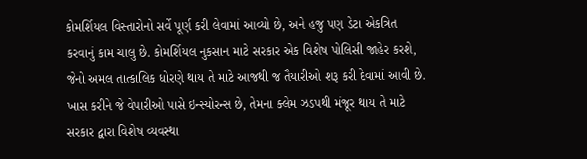કોમર્શિયલ વિસ્તારોનો સર્વે પૂર્ણ કરી લેવામાં આવ્યો છે, અને હજુ પણ ડેટા એકત્રિત કરવાનું કામ ચાલુ છે. કોમર્શિયલ નુકસાન માટે સરકાર એક વિશેષ પોલિસી જાહેર કરશે, જેનો અમલ તાત્કાલિક ધોરણે થાય તે માટે આજથી જ તૈયારીઓ શરૂ કરી દેવામાં આવી છે. ખાસ કરીને જે વેપારીઓ પાસે ઇન્સ્યોરન્સ છે, તેમના ક્લેમ ઝડપથી મંજૂર થાય તે માટે સરકાર દ્વારા વિશેષ વ્યવસ્થા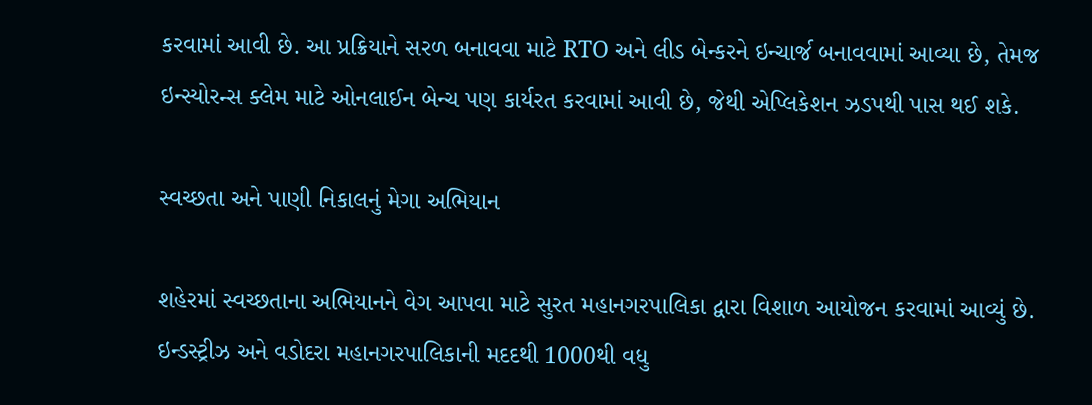કરવામાં આવી છે. આ પ્રક્રિયાને સરળ બનાવવા માટે RTO અને લીડ બેન્કરને ઇન્ચાર્જ બનાવવામાં આવ્યા છે, તેમજ ઇન્સ્યોરન્સ ક્લેમ માટે ઓનલાઈન બેન્ચ પણ કાર્યરત કરવામાં આવી છે, જેથી એપ્લિકેશન ઝડપથી પાસ થઈ શકે.

સ્વચ્છતા અને પાણી નિકાલનું મેગા અભિયાન

શહેરમાં સ્વચ્છતાના અભિયાનને વેગ આપવા માટે સુરત મહાનગરપાલિકા દ્વારા વિશાળ આયોજન કરવામાં આવ્યું છે. ઇન્ડસ્ટ્રીઝ અને વડોદરા મહાનગરપાલિકાની મદદથી 1000થી વધુ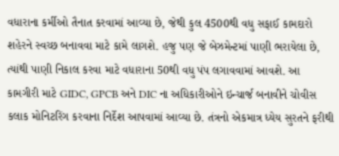વધારાના કર્મીઓ તૈનાત કરવામાં આવ્યા છે, જેથી કુલ 4500થી વધુ સફાઈ કામદારો શહેરને સ્વચ્છ બનાવવા માટે કામે લાગશે. હજુ પણ જે બેઝમેન્ટમાં પાણી ભરાયેલા છે, ત્યાંથી પાણી નિકાલ કરવા માટે વધારાના 50થી વધુ પંપ લગાવવામાં આવશે. આ કામગીરી માટે GIDC, GPCB અને DIC ના અધિકારીઓને ઇન્ચાર્જ બનાવીને ચોવીસ કલાક મોનિટરિંગ કરવાના નિર્દેશ આપવામાં આવ્યા છે. તંત્રનો એકમાત્ર ધ્યેય સુરતને ફરીથી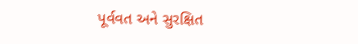પૂર્વવત અને સુરક્ષિત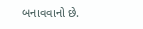બનાવવાનો છે.